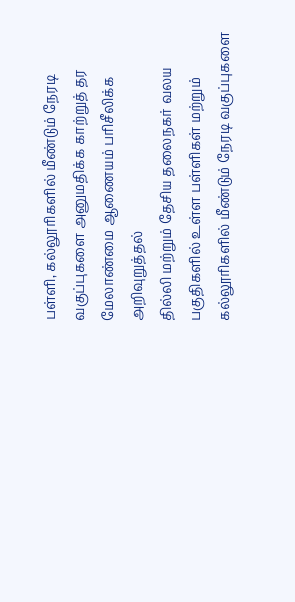பள்ளி, கல்லூரிகளில் மீண்டும் நேரடி வகுப்புகளை அனுமதிக்க காற்றுத் தர மேலாண்மை ஆணையம் பரிசீலிக்க அறிவுறுத்தல்
தில்லி மற்றும் தேசிய தலைநகர் வலய பகுதிகளில் உள்ள பள்ளிகள் மற்றும் கல்லூரிகளில் மீண்டும் நேரடி வகுப்புகளை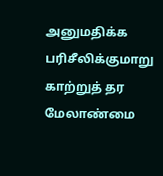அனுமதிக்க பரிசீலிக்குமாறு காற்றுத் தர மேலாண்மை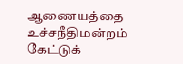ஆணையத்தை உச்சநீதிமன்றம் கேட்டுக்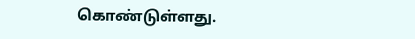கொண்டுள்ளது.